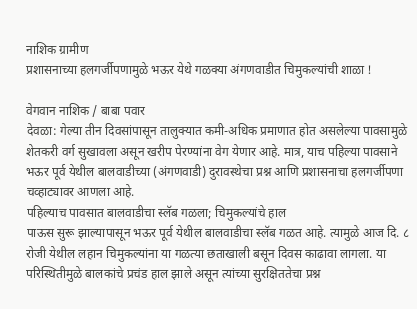नाशिक ग्रामीण
प्रशासनाच्या हलगर्जीपणामुळे भऊर येथे गळक्या अंगणवाडीत चिमुकल्यांची शाळा !

वेगवान नाशिक / बाबा पवार
देवळा: गेल्या तीन दिवसांपासून तालुक्यात कमी-अधिक प्रमाणात होत असलेल्या पावसामुळे शेतकरी वर्ग सुखावला असून खरीप पेरण्यांना वेग येणार आहे. मात्र, याच पहिल्या पावसाने भऊर पूर्व येथील बालवाडीच्या (अंगणवाडी) दुरावस्थेचा प्रश्न आणि प्रशासनाचा हलगर्जीपणा चव्हाट्यावर आणला आहे.
पहिल्याच पावसात बालवाडीचा स्लॅब गळला; चिमुकल्यांचे हाल
पाऊस सुरू झाल्यापासून भऊर पूर्व येथील बालवाडीचा स्लॅब गळत आहे. त्यामुळे आज दि. ८ रोजी येथील लहान चिमुकल्यांना या गळत्या छताखाली बसून दिवस काढावा लागला. या परिस्थितीमुळे बालकांचे प्रचंड हाल झाले असून त्यांच्या सुरक्षिततेचा प्रश्न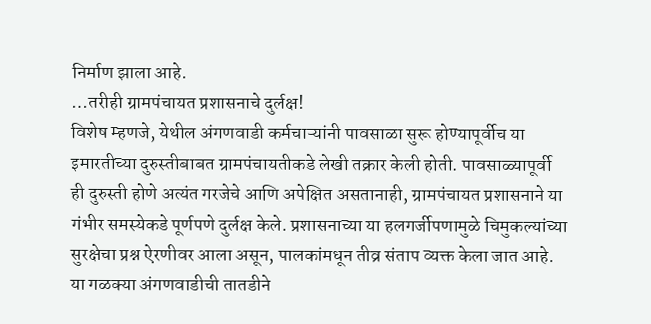निर्माण झाला आहे.
…तरीही ग्रामपंचायत प्रशासनाचे दुर्लक्ष!
विशेष म्हणजे, येथील अंगणवाडी कर्मचाऱ्यांनी पावसाळा सुरू होण्यापूर्वीच या इमारतीच्या दुरुस्तीबाबत ग्रामपंचायतीकडे लेखी तक्रार केली होती. पावसाळ्यापूर्वी ही दुरुस्ती होणे अत्यंत गरजेचे आणि अपेक्षित असतानाही, ग्रामपंचायत प्रशासनाने या गंभीर समस्येकडे पूर्णपणे दुर्लक्ष केले. प्रशासनाच्या या हलगर्जीपणामुळे चिमुकल्यांच्या सुरक्षेचा प्रश्न ऐरणीवर आला असून, पालकांमधून तीव्र संताप व्यक्त केला जात आहे. या गळक्या अंगणवाडीची तातडीने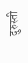दुरुस्ती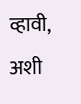व्हावी, अशी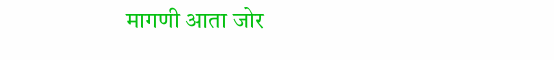मागणी आता जोर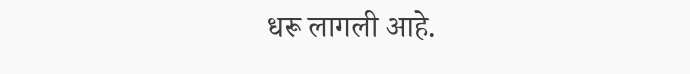धरू लागली आहे.